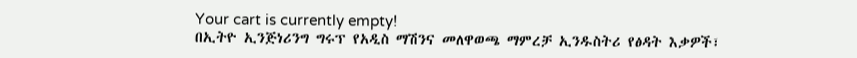Your cart is currently empty!
በኢትዮ ኢንጅነሪንግ ግሩፕ የአዲስ ማሽንና መለዋወጫ ማምረቻ ኢንዱስትሪ የፅዳት እቃዎች፣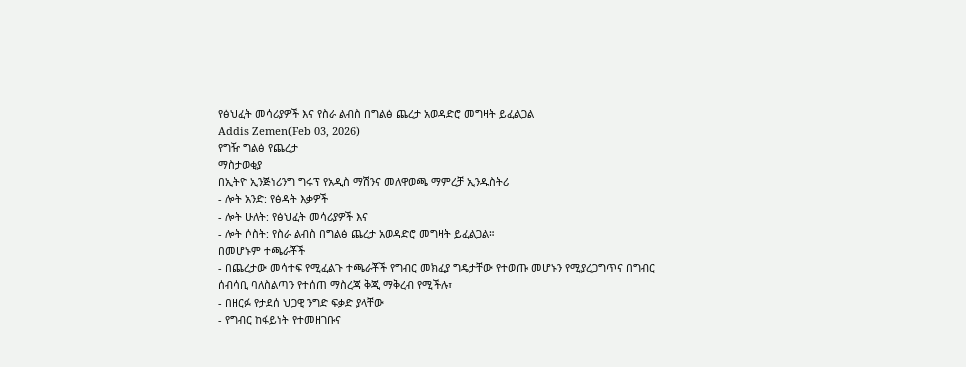የፅህፈት መሳሪያዎች እና የስራ ልብስ በግልፅ ጨረታ አወዳድሮ መግዛት ይፈልጋል
Addis Zemen(Feb 03, 2026)
የግዥ ግልፅ የጨረታ
ማስታወቂያ
በኢትዮ ኢንጅነሪንግ ግሩፕ የአዲስ ማሽንና መለዋወጫ ማምረቻ ኢንዱስትሪ
- ሎት አንድ: የፅዳት እቃዎች
- ሎት ሁለት: የፅህፈት መሳሪያዎች እና
- ሎት ሶስት: የስራ ልብስ በግልፅ ጨረታ አወዳድሮ መግዛት ይፈልጋል።
በመሆኑም ተጫራቾች
- በጨረታው መሳተፍ የሚፈልጉ ተጫራቾች የግብር መክፈያ ግዴታቸው የተወጡ መሆኑን የሚያረጋግጥና በግብር ሰብሳቢ ባለስልጣን የተሰጠ ማስረጃ ቅጂ ማቅረብ የሚችሉ፣
- በዘርፉ የታደሰ ህጋዊ ንግድ ፍቃድ ያላቸው
- የግብር ከፋይነት የተመዘገቡና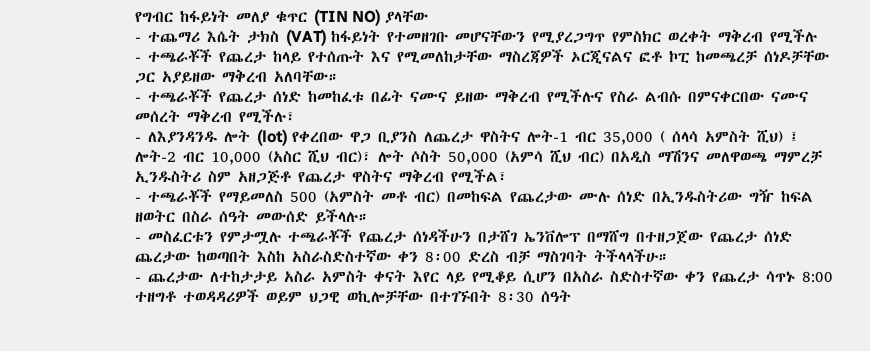የግብር ከፋይነት መለያ ቁጥር (TIN NO) ያላቸው
- ተጨማሪ እሴት ታክስ (VAT) ከፋይነት የተመዘገቡ መሆናቸውን የሚያረጋግጥ የምስክር ወረቀት ማቅረብ የሚችሉ
- ተጫራቾች የጨረታ ከላይ የተሰጡት እና የሚመለከታቸው ማስረጃዎች ኦርጂናልና ፎቶ ኮፒ ከመጫረቻ ሰነዶቻቸው ጋር አያይዘው ማቅረብ አለባቸው።
- ተጫራቾች የጨረታ ሰነድ ከመከፈቱ በፊት ናሙና ይዘው ማቅረብ የሚችሉና የስራ ልብሱ በምናቀርበው ናሙና መሰረት ማቅረብ የሚችሉ፣
- ለእያንዳንዱ ሎት (lot) የቀረበው ዋጋ ቢያንስ ለጨረታ ዋስትና ሎት-1 ብር 35,000 ( ሰላሳ አምስት ሺህ) ፤ ሎት-2 ብር 10,000 (አስር ሺህ ብር)፣ ሎት ሶስት 50,000 (አምሳ ሺህ ብር) በአዲስ ማሽንና መለዋወጫ ማምረቻ ኢንዱስትሪ ስም አዘጋጅቶ የጨረታ ዋስትና ማቅረብ የሚችል፣
- ተጫራቾች የማይመለስ 500 (አምስት መቶ ብር) በመከፍል የጨረታው ሙሉ ሰነድ በኢንዱስትሪው ግዥ ከፍል ዘወትር በስራ ሰዓት መውሰድ ይችላሉ።
- መስፈርቱን የምታሟሉ ተጫራቾች የጨረታ ሰነዳችሁን በታሸገ ኤንቨሎፕ በማሸግ በተዘጋጀው የጨረታ ሰነድ ጨረታው ከወጣበት እስከ አስራስድስተኛው ቀን 8፡00 ድረስ ብቻ ማስገባት ትችላላችሁ።
- ጨረታው ለተከታታይ አስራ አምስት ቀናት እየር ላይ የሚቆይ ሲሆን በአስራ ስድስተኛው ቀን የጨረታ ሳጥኑ 8:00 ተዘግቶ ተወዳዳሪዎች ወይም ህጋዊ ወኪሎቻቸው በተገኙበት 8፡30 ሰዓት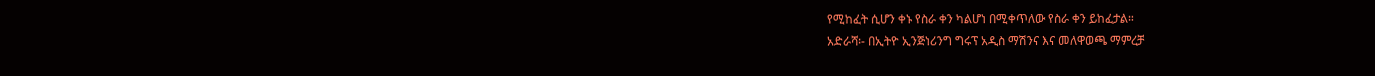የሚከፈት ሲሆን ቀኑ የስራ ቀን ካልሆነ በሚቀጥለው የስራ ቀን ይከፈታል።
አድራሻ፡- በኢትዮ ኢንጅነሪንግ ግሩፕ አዲስ ማሽንና እና መለዋወጫ ማምረቻ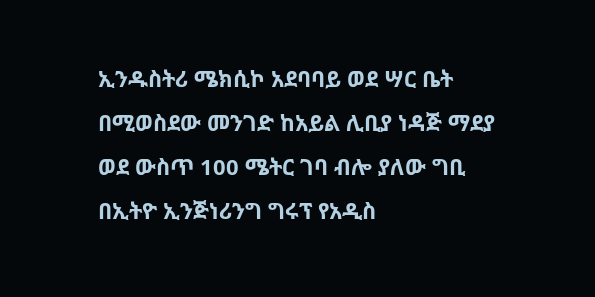ኢንዱስትሪ ሜክሲኮ አደባባይ ወደ ሣር ቤት በሚወስደው መንገድ ከአይል ሊቢያ ነዳጅ ማደያ ወደ ውስጥ 100 ሜትር ገባ ብሎ ያለው ግቢ
በኢትዮ ኢንጅነሪንግ ግሩፕ የአዲስ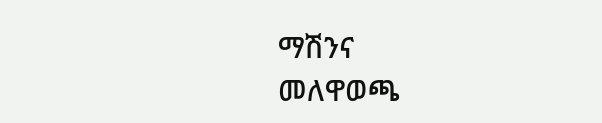ማሽንና
መለዋወጫ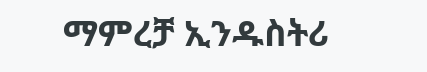ማምረቻ ኢንዱስትሪ